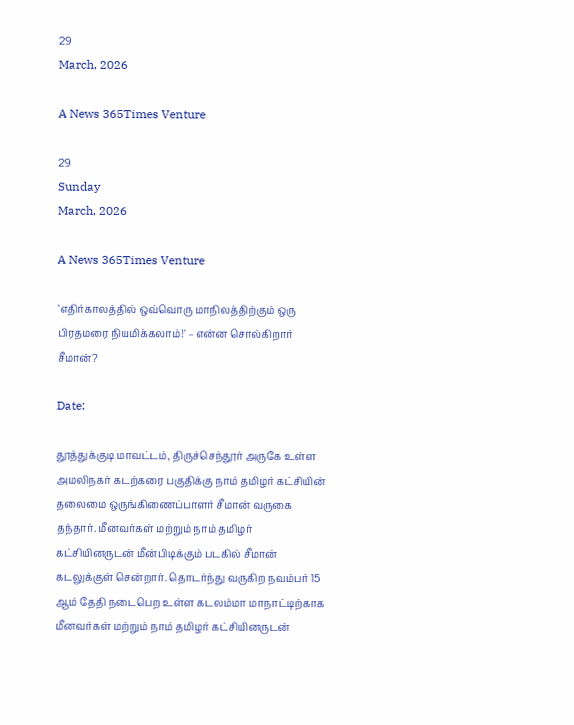29
March, 2026

A News 365Times Venture

29
Sunday
March, 2026

A News 365Times Venture

`எதிர்காலத்தில் ஒவ்வொரு மாநிலத்திற்கும் ஒரு பிரதமரை நியமிக்கலாம்!' – என்ன சொல்கிறார் சீமான்?

Date:

தூத்துக்குடி மாவட்டம், திருச்செந்தூர் அருகே உள்ள அமலிநகர் கடற்கரை பகுதிக்கு நாம் தமிழர் கட்சியின் தலைமை ஒருங்கிணைப்பாளர் சீமான் வருகை தந்தார். மீனவர்கள் மற்றும் நாம் தமிழர் கட்சியினருடன் மீன்பிடிக்கும் படகில் சீமான் கடலுக்குள் சென்றார். தொடர்ந்து வருகிற நவம்பர் 15 ஆம் தேதி நடைபெற உள்ள கடலம்மா மாநாட்டிற்காக மீனவர்கள் மற்றும் நாம் தமிழர் கட்சியினருடன்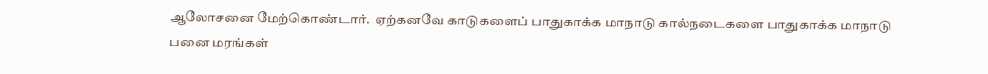ஆலோசனை மேற்கொண்டார்.  ஏற்கனவே காடுகளைப் பாதுகாக்க மாநாடு கால்நடைகளை பாதுகாக்க மாநாடு பனை மரங்கள்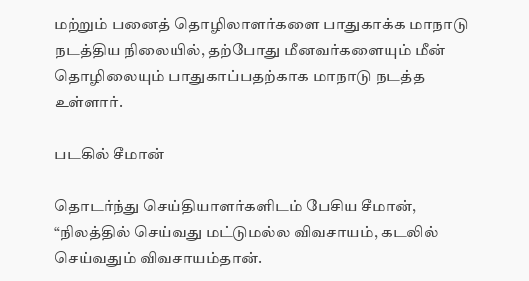மற்றும் பனைத் தொழிலாளர்களை பாதுகாக்க மாநாடு நடத்திய நிலையில், தற்போது மீனவர்களையும் மீன் தொழிலையும் பாதுகாப்பதற்காக மாநாடு நடத்த உள்ளார்.

படகில் சீமான்

தொடர்ந்து செய்தியாளர்களிடம் பேசிய சீமான், “நிலத்தில் செய்வது மட்டுமல்ல விவசாயம், கடலில் செய்வதும் விவசாயம்தான்.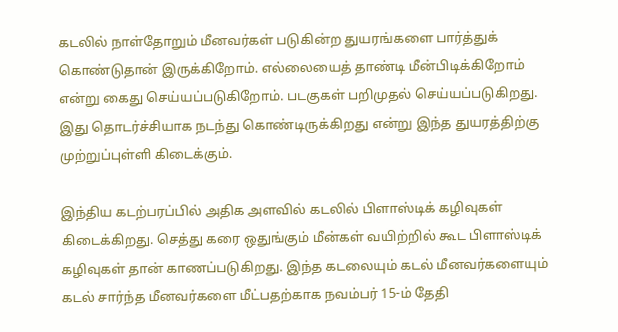கடலில் நாள்தோறும் மீனவர்கள் படுகின்ற துயரங்களை பார்த்துக் கொண்டுதான் இருக்கிறோம். எல்லையைத் தாண்டி மீன்பிடிக்கிறோம் என்று கைது செய்யப்படுகிறோம். படகுகள் பறிமுதல் செய்யப்படுகிறது. இது தொடர்ச்சியாக நடந்து கொண்டிருக்கிறது என்று இந்த துயரத்திற்கு முற்றுப்புள்ளி கிடைக்கும்.

இந்திய கடற்பரப்பில் அதிக அளவில் கடலில் பிளாஸ்டிக் கழிவுகள் கிடைக்கிறது. செத்து கரை ஒதுங்கும் மீன்கள் வயிற்றில் கூட பிளாஸ்டிக் கழிவுகள் தான் காணப்படுகிறது. இந்த கடலையும் கடல் மீனவர்களையும் கடல் சார்ந்த மீனவர்களை மீட்பதற்காக நவம்பர் 15-ம் தேதி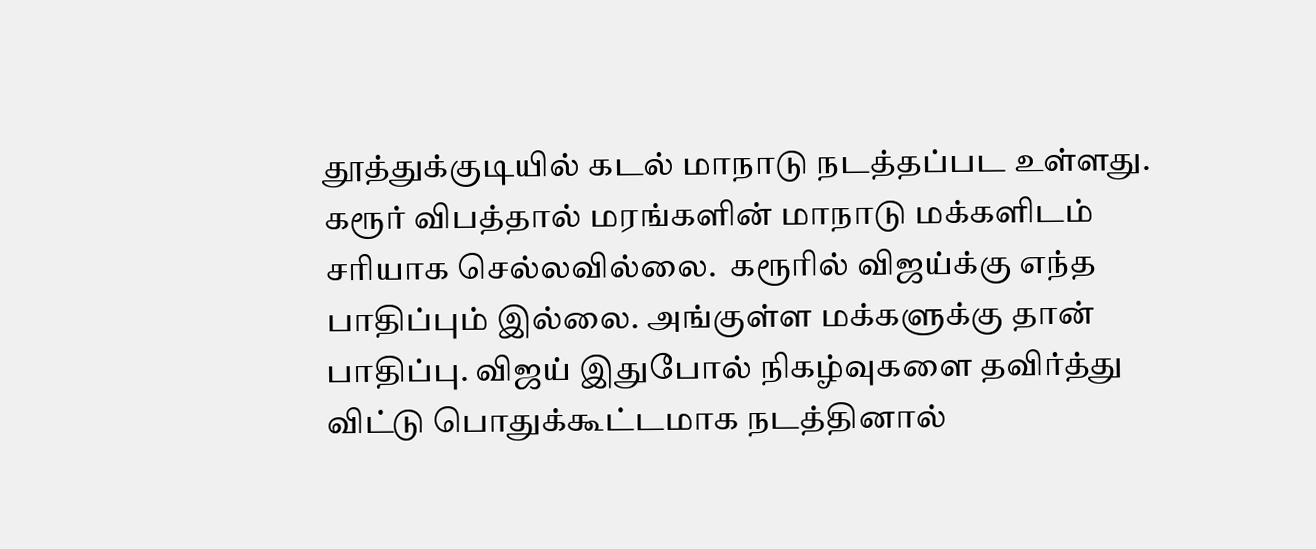தூத்துக்குடியில் கடல் மாநாடு நடத்தப்பட உள்ளது.  கரூர் விபத்தால் மரங்களின் மாநாடு மக்களிடம் சரியாக செல்லவில்லை.  கரூரில் விஜய்க்கு எந்த பாதிப்பும் இல்லை. அங்குள்ள மக்களுக்கு தான் பாதிப்பு. விஜய் இதுபோல் நிகழ்வுகளை தவிர்த்து விட்டு பொதுக்கூட்டமாக நடத்தினால்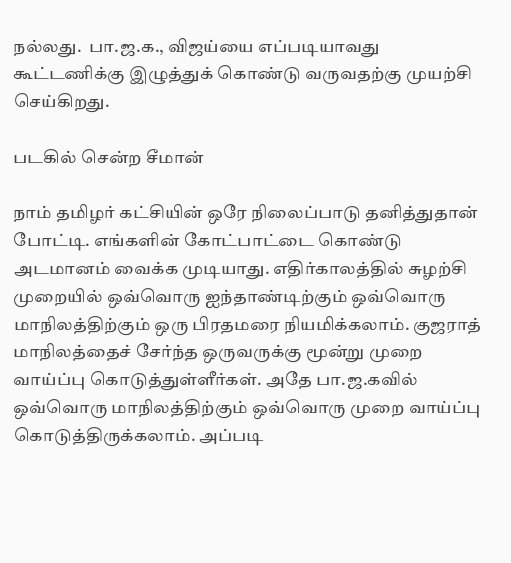நல்லது.  பா.ஜ.க., விஜய்யை எப்படியாவது கூட்டணிக்கு இழுத்துக் கொண்டு வருவதற்கு முயற்சி செய்கிறது.

படகில் சென்ற சீமான்

நாம் தமிழர் கட்சியின் ஒரே நிலைப்பாடு தனித்துதான் போட்டி. எங்களின் கோட்பாட்டை கொண்டு அடமானம் வைக்க முடியாது. எதிர்காலத்தில் சுழற்சி முறையில் ஒவ்வொரு ஐந்தாண்டிற்கும் ஒவ்வொரு மாநிலத்திற்கும் ஒரு பிரதமரை நியமிக்கலாம். குஜராத் மாநிலத்தைச் சேர்ந்த ஒருவருக்கு மூன்று முறை வாய்ப்பு கொடுத்துள்ளீர்கள். அதே பா.ஜ.கவில் ஒவ்வொரு மாநிலத்திற்கும் ஒவ்வொரு முறை வாய்ப்பு கொடுத்திருக்கலாம். அப்படி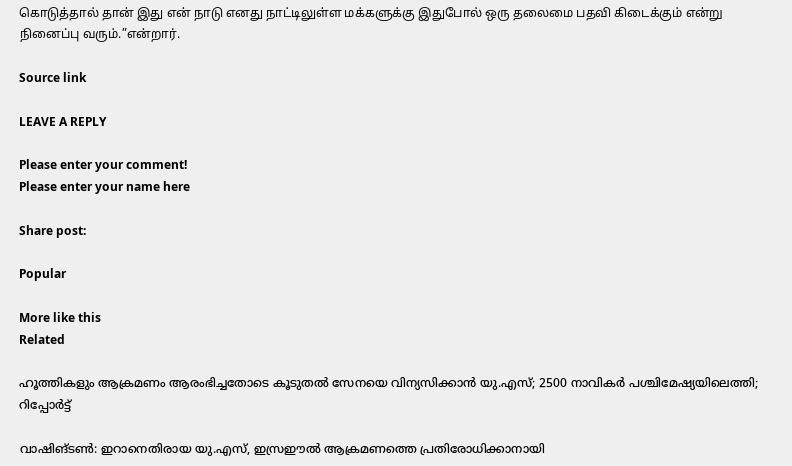கொடுத்தால் தான் இது என் நாடு எனது நாட்டிலுள்ள மக்களுக்கு இதுபோல் ஒரு தலைமை பதவி கிடைக்கும் என்று நினைப்பு வரும்.”என்றார்.

Source link

LEAVE A REPLY

Please enter your comment!
Please enter your name here

Share post:

Popular

More like this
Related

ഹൂത്തികളും ആക്രമണം ആരംഭിച്ചതോടെ കൂടുതല്‍ സേനയെ വിന്യസിക്കാന്‍ യു.എസ്; 2500 നാവികര്‍ പശ്ചിമേഷ്യയിലെത്തി; റിപ്പോര്‍ട്ട്

വാഷിങ്ടണ്‍: ഇറാനെതിരായ യു.എസ്, ഇസ്രഈല്‍ ആക്രമണത്തെ പ്രതിരോധിക്കാനായി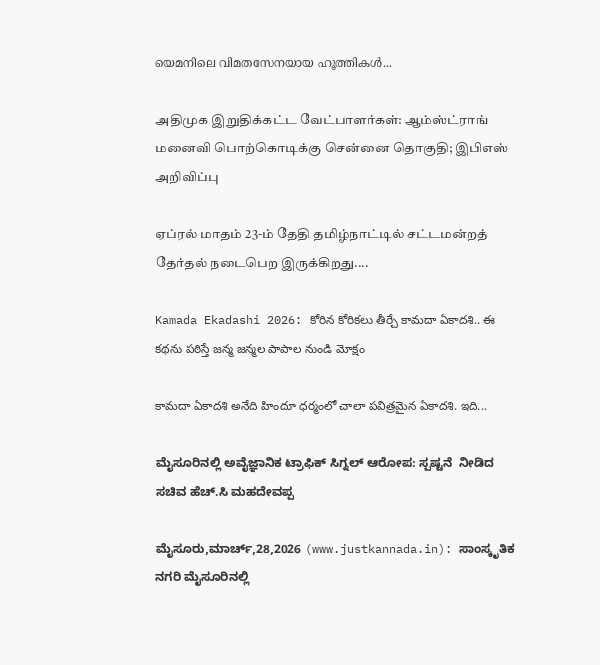യെമനിലെ വിമതസേനയായ ഹൂത്തികള്‍...

அதிமுக இறுதிக்கட்ட வேட்பாளர்கள்: ஆம்ஸ்ட்ராங் மனைவி பொற்கொடிக்கு சென்னை தொகுதி; இபிஎஸ் அறிவிப்பு

ஏப்ரல் மாதம் 23-ம் தேதி தமிழ்நாட்டில் சட்டமன்றத் தேர்தல் நடைபெற இருக்கிறது....

Kamada Ekadashi 2026: కోరిన కోరికలు తీర్చే కామదా ఏకాదశి.. ఈ కథను పఠిస్తే జన్మ జన్మల పాపాల నుండి మోక్షం

కామదా ఏకాదశి అనేది హిందూ ధర్మంలో చాలా పవిత్రమైన ఏకాదశి. ఇది...

ಮೈಸೂರಿನಲ್ಲಿ ಅವೈಜ್ಞಾನಿಕ ಟ್ರಾಫಿಕ್ ಸಿಗ್ನಲ್ ಆರೋಪ: ಸ್ಪಷ್ಟನೆ  ನೀಡಿದ ಸಚಿವ ಹೆಚ್.ಸಿ ಮಹದೇವಪ್ಪ

ಮೈಸೂರು,ಮಾರ್ಚ್,28,2026 (www.justkannada.in): ಸಾಂಸ್ಕೃತಿಕ ನಗರಿ ಮೈಸೂರಿನಲ್ಲಿ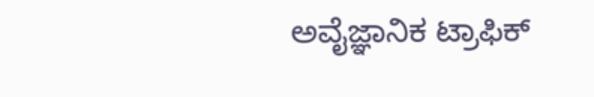ಅವೈಜ್ಞಾನಿಕ ಟ್ರಾಫಿಕ್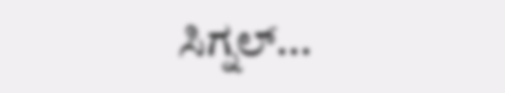ಸಿಗ್ನಲ್...